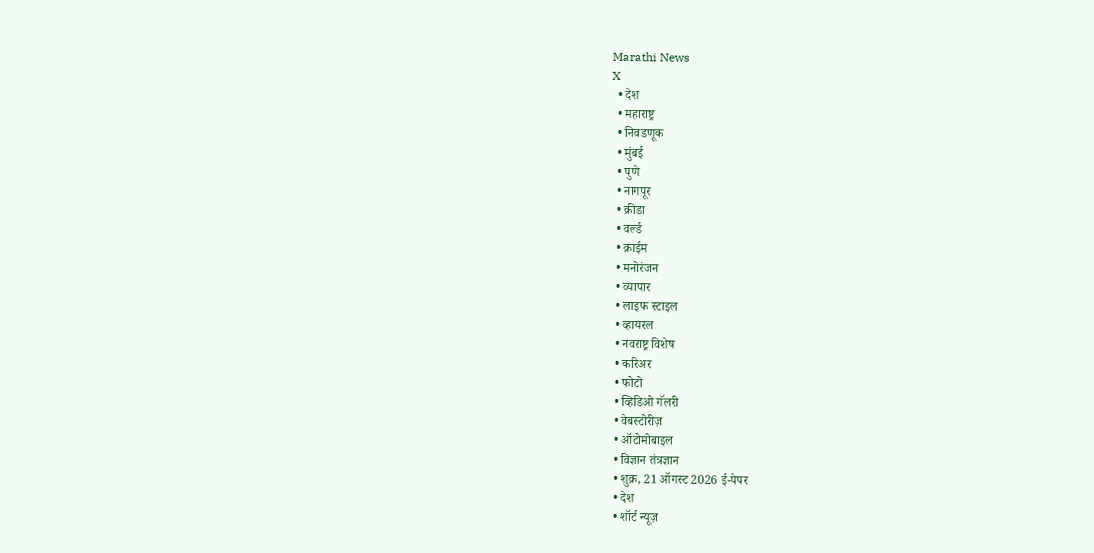Marathi News
X
  • देश
  • महाराष्ट्र
  • निवडणूक
  • मुंबई
  • पुणे
  • नागपूर
  • क्रीडा
  • वर्ल्ड
  • क्राईम
  • मनोरंजन
  • व्यापार
  • लाइफ स्टाइल
  • व्हायरल
  • नवराष्ट्र विशेष
  • करिअर
  • फोटो
  • व्हिडिओ गॅलरी
  • वेबस्टोरीज़
  • ऑटोमोबाइल
  • विज्ञान तंत्रज्ञान
  • शुक्र, 21 ऑगस्ट 2026 ई-पेपर
  • देश
  • शॉर्ट न्यूज़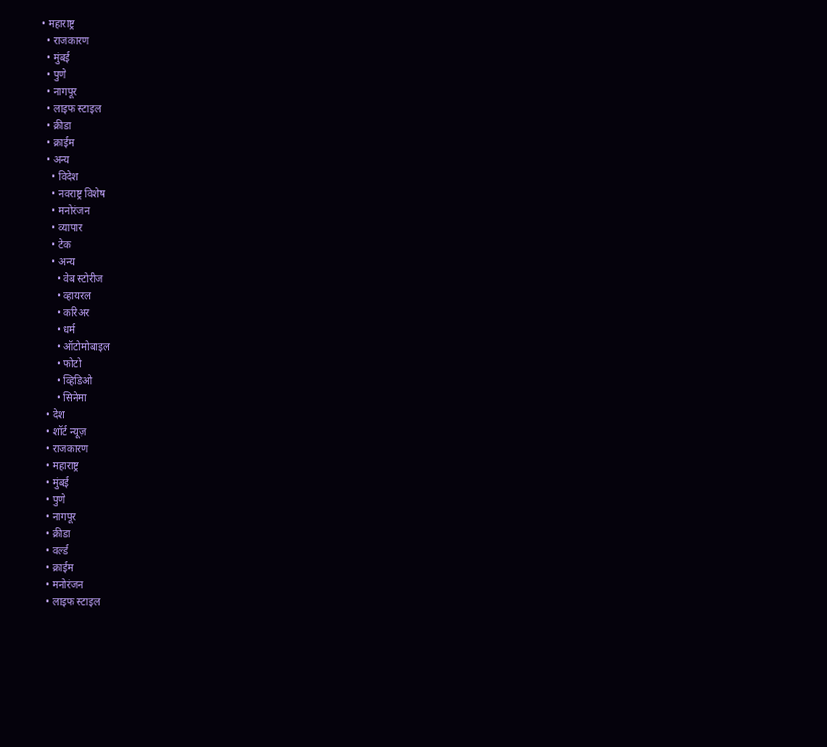• महाराष्ट्र
  • राजकारण
  • मुंबई
  • पुणे
  • नागपूर
  • लाइफ स्टाइल
  • क्रीडा
  • क्राईम
  • अन्य
    • विदेश
    • नवराष्ट्र विशेष
    • मनोरंजन
    • व्यापार
    • टेक
    • अन्य
      • वेब स्टोरीज
      • व्हायरल
      • करिअर
      • धर्म
      • ऑटोमोबाइल
      • फोटो
      • व्हिडिओ
      • सिनेमा
  • देश
  • शॉर्ट न्यूज़
  • राजकारण
  • महाराष्ट्र
  • मुंबई
  • पुणे
  • नागपूर
  • क्रीडा
  • वर्ल्ड
  • क्राईम
  • मनोरंजन
  • लाइफ स्टाइल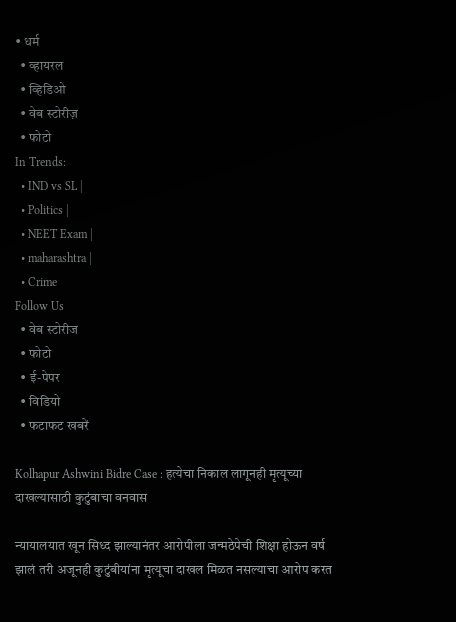• धर्म
  • व्हायरल
  • व्हिडिओ
  • वेब स्टोरीज़
  • फोटो
In Trends:
  • IND vs SL |
  • Politics |
  • NEET Exam |
  • maharashtra |
  • Crime
Follow Us
  • वेब स्टोरीज
  • फोटो
  • ई-पेपर
  • विडियो
  • फटाफट खबरें

Kolhapur Ashwini Bidre Case : हत्येचा निकाल लागूनही मृत्यूच्या दाखल्यासाठी कुटुंबाचा वनवास

न्यायालयात खून सिध्द झाल्यानंतर आरोपीला जन्मठेपेची शिक्षा होऊन वर्ष झालं तरी अजूनही कुटुंबीयांना मृत्यूचा दाखल मिळत नसल्याचा आरोप करत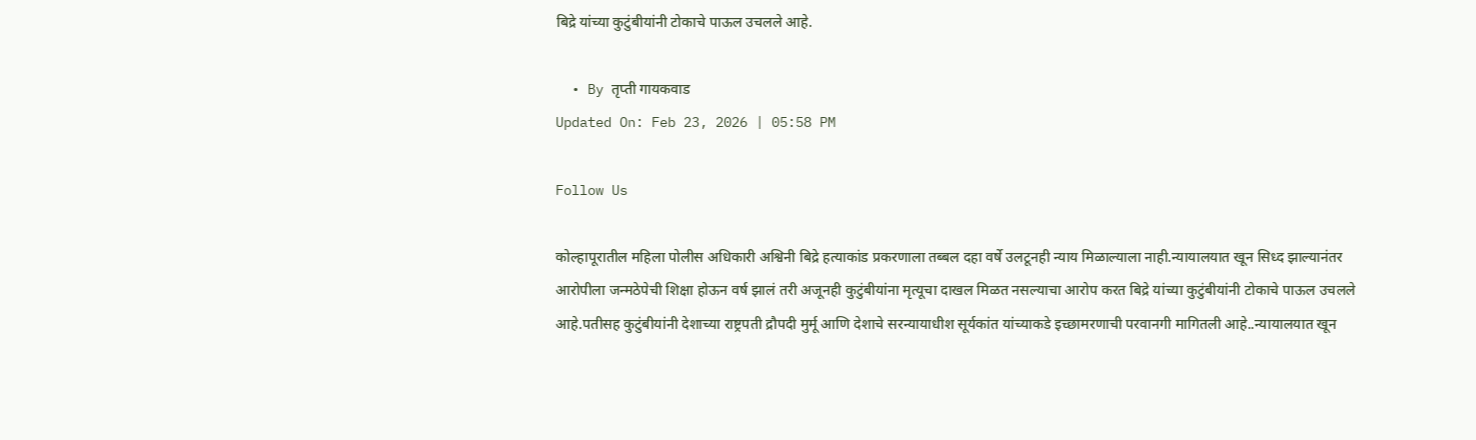बिद्रे यांच्या कुटुंबीयांनी टोकाचे पाऊल उचलले आहे.

  • By तृप्ती गायकवाड
Updated On: Feb 23, 2026 | 05:58 PM

Follow Us

कोल्हापूरातील महिला पोलीस अधिकारी अश्विनी बिद्रे हत्याकांड प्रकरणाला तब्बल दहा वर्षे उलटूनही न्याय मिळाल्याला नाही.न्यायालयात खून सिध्द झाल्यानंतर आरोपीला जन्मठेपेची शिक्षा होऊन वर्ष झालं तरी अजूनही कुटुंबीयांना मृत्यूचा दाखल मिळत नसल्याचा आरोप करत बिद्रे यांच्या कुटुंबीयांनी टोकाचे पाऊल उचलले आहे.पतीसह कुटुंबीयांनी देशाच्या राष्ट्रपती द्रौपदी मुर्मू आणि देशाचे सरन्यायाधीश सूर्यकांत यांच्याकडे इच्छामरणाची परवानगी मागितली आहे..न्यायालयात खून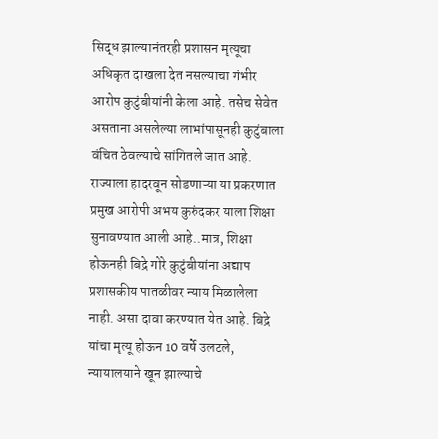सिद्ध झाल्यानंतरही प्रशासन मृत्यूचा अधिकृत दाखला देत नसल्याचा गंभीर आरोप कुटुंबीयांनी केला आहे. तसेच सेवेत असताना असलेल्या लाभांपासूनही कुटुंबाला वंचित ठेवल्याचे सांगितले जात आहे. राज्याला हादरवून सोडणाऱ्या या प्रकरणात प्रमुख आरोपी अभय कुरुंदकर याला शिक्षा सुनावण्यात आली आहे..मात्र, शिक्षा होऊनही बिद्रे गोरे कुटुंबीयांना अद्याप प्रशासकीय पातळीवर न्याय मिळालेला नाही. असा दावा करण्यात येत आहे. बिद्रे यांचा मृत्यू होऊन 10 वर्षे उलटले, न्यायालयाने खून झाल्याचे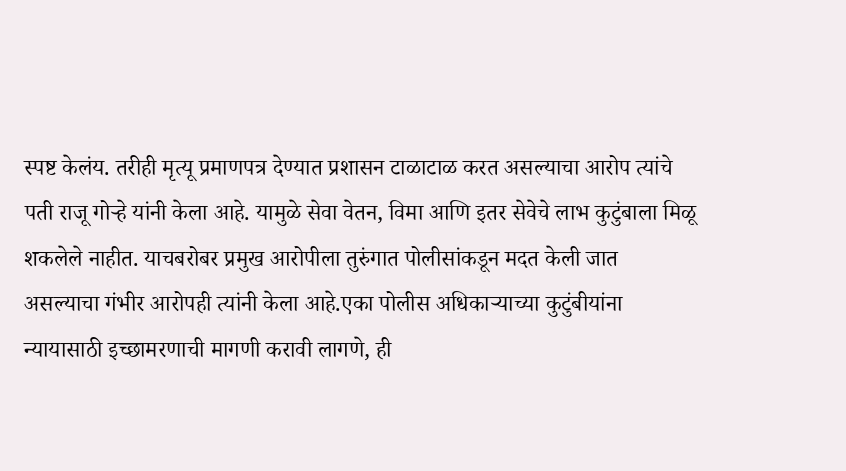स्पष्ट केलंय. तरीही मृत्यू प्रमाणपत्र देण्यात प्रशासन टाळाटाळ करत असल्याचा आरोप त्यांचे पती राजू गोऱ्हे यांनी केला आहे. यामुळे सेवा वेतन, विमा आणि इतर सेवेचे लाभ कुटुंबाला मिळू शकलेले नाहीत. याचबरोबर प्रमुख आरोपीला तुरुंगात पोलीसांकडून मदत केली जात असल्याचा गंभीर आरोपही त्यांनी केला आहे.एका पोलीस अधिकाऱ्याच्या कुटुंबीयांना न्यायासाठी इच्छामरणाची मागणी करावी लागणे, ही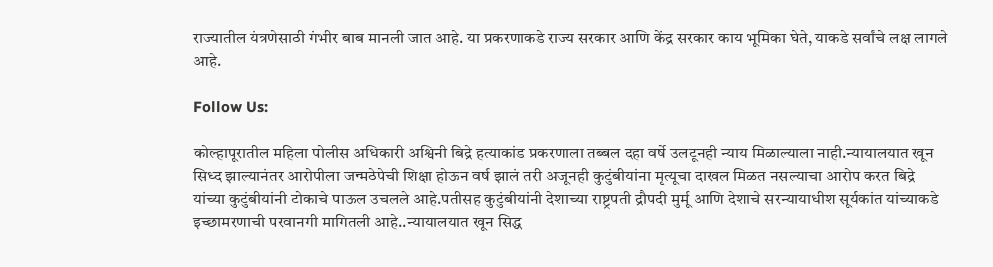राज्यातील यंत्रणेसाठी गंभीर बाब मानली जात आहे. या प्रकरणाकडे राज्य सरकार आणि केंद्र सरकार काय भूमिका घेते, याकडे सर्वांचे लक्ष लागले आहे.

Follow Us:

कोल्हापूरातील महिला पोलीस अधिकारी अश्विनी बिद्रे हत्याकांड प्रकरणाला तब्बल दहा वर्षे उलटूनही न्याय मिळाल्याला नाही.न्यायालयात खून सिध्द झाल्यानंतर आरोपीला जन्मठेपेची शिक्षा होऊन वर्ष झालं तरी अजूनही कुटुंबीयांना मृत्यूचा दाखल मिळत नसल्याचा आरोप करत बिद्रे यांच्या कुटुंबीयांनी टोकाचे पाऊल उचलले आहे.पतीसह कुटुंबीयांनी देशाच्या राष्ट्रपती द्रौपदी मुर्मू आणि देशाचे सरन्यायाधीश सूर्यकांत यांच्याकडे इच्छामरणाची परवानगी मागितली आहे..न्यायालयात खून सिद्ध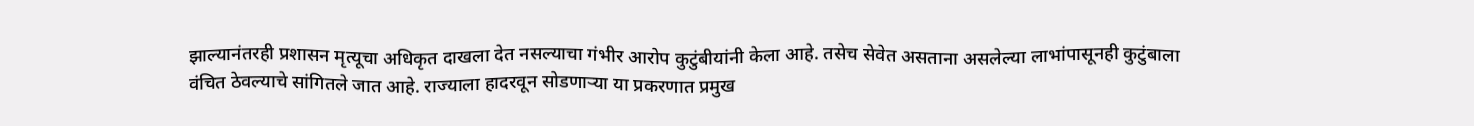झाल्यानंतरही प्रशासन मृत्यूचा अधिकृत दाखला देत नसल्याचा गंभीर आरोप कुटुंबीयांनी केला आहे. तसेच सेवेत असताना असलेल्या लाभांपासूनही कुटुंबाला वंचित ठेवल्याचे सांगितले जात आहे. राज्याला हादरवून सोडणाऱ्या या प्रकरणात प्रमुख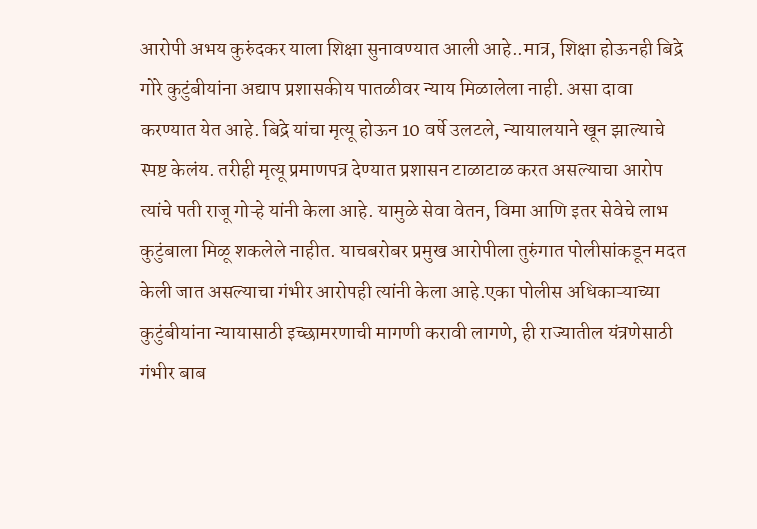आरोपी अभय कुरुंदकर याला शिक्षा सुनावण्यात आली आहे..मात्र, शिक्षा होऊनही बिद्रे गोरे कुटुंबीयांना अद्याप प्रशासकीय पातळीवर न्याय मिळालेला नाही. असा दावा करण्यात येत आहे. बिद्रे यांचा मृत्यू होऊन 10 वर्षे उलटले, न्यायालयाने खून झाल्याचे स्पष्ट केलंय. तरीही मृत्यू प्रमाणपत्र देण्यात प्रशासन टाळाटाळ करत असल्याचा आरोप त्यांचे पती राजू गोऱ्हे यांनी केला आहे. यामुळे सेवा वेतन, विमा आणि इतर सेवेचे लाभ कुटुंबाला मिळू शकलेले नाहीत. याचबरोबर प्रमुख आरोपीला तुरुंगात पोलीसांकडून मदत केली जात असल्याचा गंभीर आरोपही त्यांनी केला आहे.एका पोलीस अधिकाऱ्याच्या कुटुंबीयांना न्यायासाठी इच्छामरणाची मागणी करावी लागणे, ही राज्यातील यंत्रणेसाठी गंभीर बाब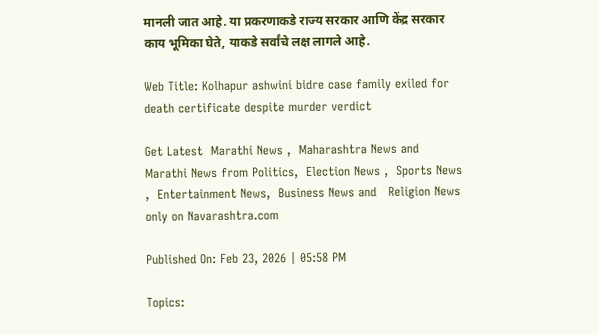मानली जात आहे. या प्रकरणाकडे राज्य सरकार आणि केंद्र सरकार काय भूमिका घेते, याकडे सर्वांचे लक्ष लागले आहे.

Web Title: Kolhapur ashwini bidre case family exiled for death certificate despite murder verdict

Get Latest  Marathi News ,  Maharashtra News and  Marathi News from Politics,  Election News ,  Sports News ,  Entertainment News,  Business News and   Religion News  only on Navarashtra.com

Published On: Feb 23, 2026 | 05:58 PM

Topics: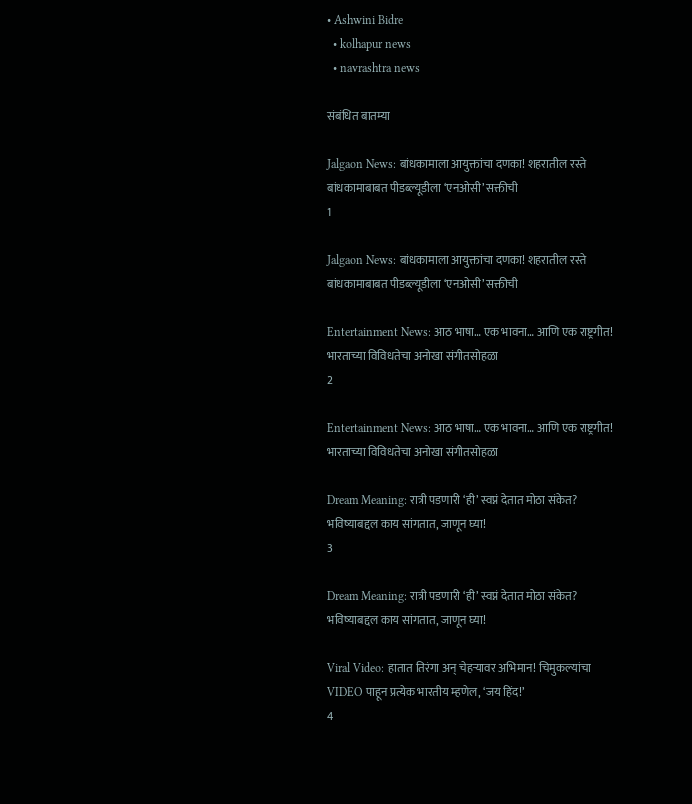• Ashwini Bidre
  • kolhapur news
  • navrashtra news

संबंधित बातम्या

Jalgaon News: बांधकामाला आयुक्तांचा दणका! शहरातील रस्ते बांधकामाबाबत पीडब्ल्यूडीला ‘एनओसी’ सक्तीची
1

Jalgaon News: बांधकामाला आयुक्तांचा दणका! शहरातील रस्ते बांधकामाबाबत पीडब्ल्यूडीला ‘एनओसी’ सक्तीची

Entertainment News: आठ भाषा… एक भावना… आणि एक राष्ट्रगीत! भारताच्या विविधतेचा अनोखा संगीतसोहळा
2

Entertainment News: आठ भाषा… एक भावना… आणि एक राष्ट्रगीत! भारताच्या विविधतेचा अनोखा संगीतसोहळा

Dream Meaning: रात्री पडणारी ‘ही’ स्वप्नं देतात मोठा संकेत? भविष्याबद्दल काय सांगतात, जाणून घ्या!
3

Dream Meaning: रात्री पडणारी ‘ही’ स्वप्नं देतात मोठा संकेत? भविष्याबद्दल काय सांगतात, जाणून घ्या!

Viral Video: हातात तिरंगा अन् चेहऱ्यावर अभिमान! चिमुकल्यांचा VIDEO पाहून प्रत्येक भारतीय म्हणेल, ‘जय हिंद!’
4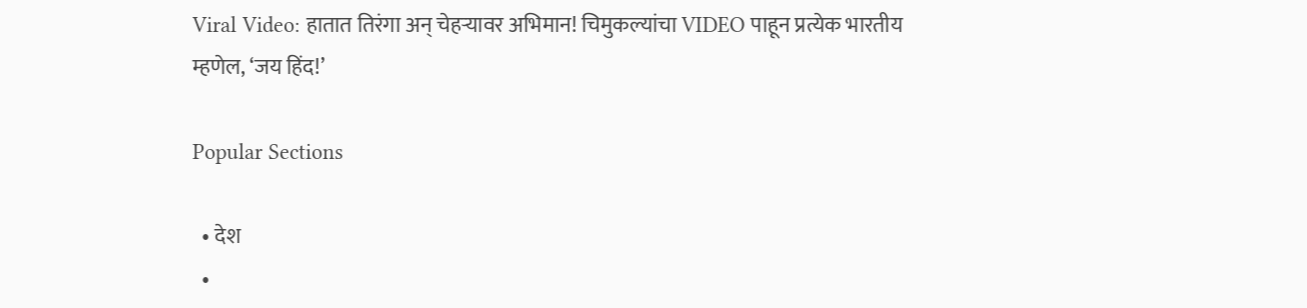Viral Video: हातात तिरंगा अन् चेहऱ्यावर अभिमान! चिमुकल्यांचा VIDEO पाहून प्रत्येक भारतीय म्हणेल, ‘जय हिंद!’

Popular Sections

  • देश
  •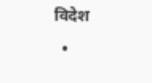विदेश
  •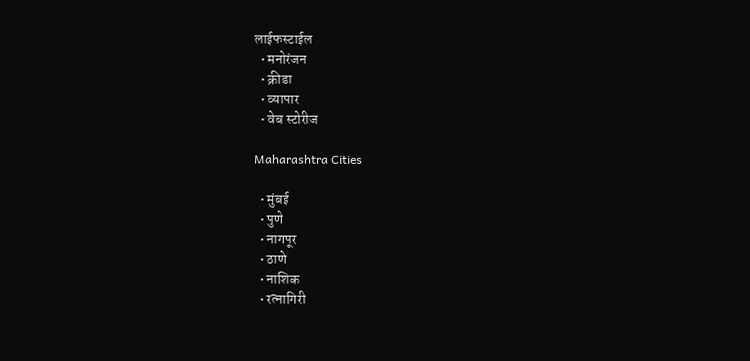लाईफस्टाईल
  • मनोरंजन
  • क्रीडा
  • व्यापार
  • वेब स्टोरीज

Maharashtra Cities

  • मुंबई
  • पुणे
  • नागपूर
  • ठाणे
  • नाशिक
  • रत्नागिरी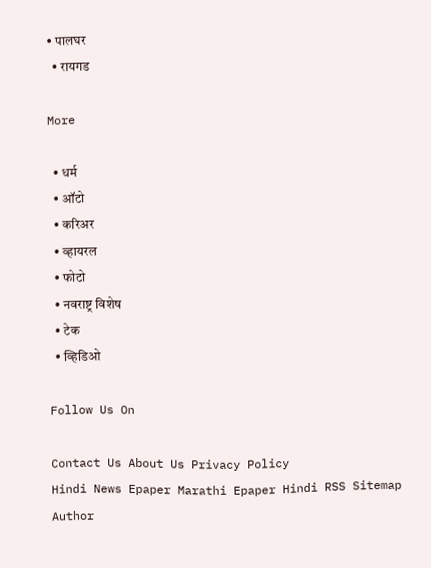• पालघर
  • रायगड

More

  • धर्म
  • ऑटो
  • करिअर
  • व्हायरल
  • फोटो
  • नवराष्ट्र विशेष
  • टेक
  • व्हिडिओ

Follow Us On

Contact Us About Us Privacy Policy
Hindi News Epaper Marathi Epaper Hindi RSS Sitemap Author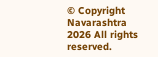© Copyright Navarashtra 2026 All rights reserved.